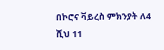በኮሮና ቫይረስ ምክንያት ለ4 ሺህ 11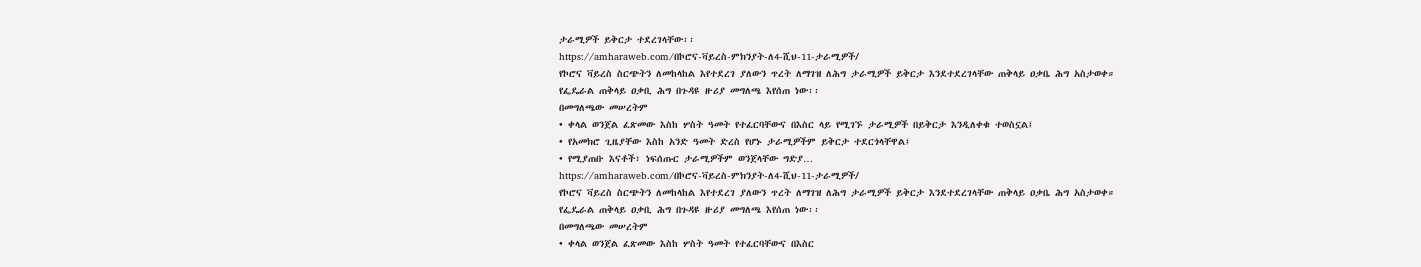ታራሚዎች ይቅርታ ተደረገላቸው፡፡
https://amharaweb.com/በኮሮና-ቫይረስ-ምክንያት-ለ4-ሺህ-11-ታራሚዎች/
የኮሮና ቫይረስ ስርጭትን ለመከላከል እየተደረገ ያለውን ጥረት ለማገዝ ለሕግ ታራሚዎች ይቅርታ እንደተደረገላቸው ጠቅላይ ዐቃቤ ሕግ አስታወቀ።
የፌዴራል ጠቅላይ ዐቃቢ ሕግ በጉዳዩ ዙሪያ መግለጫ እየሰጠ ነው፡፡
በመግለጫው መሠረትም
• ቀላል ወንጀል ፈጽመው እስከ ሦስት ዓመት የተፈርባቸውና በእስር ላይ የሚገኙ ታራሚዎች በይቅርታ እንዲለቀቁ ተወስኗል፤
• የአመክሮ ጊዜያቸው እስከ አንድ ዓመት ድረስ የሆኑ ታራሚዎችም ይቅርታ ተደርጎላቸዋል፤
• የሚያጠቡ እናቶች፣ ነፍሰጡር ታራሚዎችም ወንጀላቸው ግድያ…
https://amharaweb.com/በኮሮና-ቫይረስ-ምክንያት-ለ4-ሺህ-11-ታራሚዎች/
የኮሮና ቫይረስ ስርጭትን ለመከላከል እየተደረገ ያለውን ጥረት ለማገዝ ለሕግ ታራሚዎች ይቅርታ እንደተደረገላቸው ጠቅላይ ዐቃቤ ሕግ አስታወቀ።
የፌዴራል ጠቅላይ ዐቃቢ ሕግ በጉዳዩ ዙሪያ መግለጫ እየሰጠ ነው፡፡
በመግለጫው መሠረትም
• ቀላል ወንጀል ፈጽመው እስከ ሦስት ዓመት የተፈርባቸውና በእስር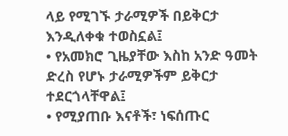ላይ የሚገኙ ታራሚዎች በይቅርታ እንዲለቀቁ ተወስኗል፤
• የአመክሮ ጊዜያቸው እስከ አንድ ዓመት ድረስ የሆኑ ታራሚዎችም ይቅርታ ተደርጎላቸዋል፤
• የሚያጠቡ እናቶች፣ ነፍሰጡር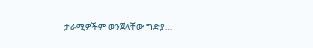ታራሚዎችም ወንጀላቸው ግድያ…